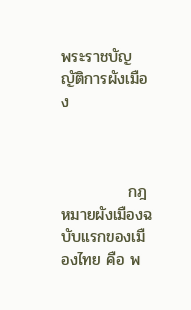พระราชบัญญัติการผังเมือง



            กฎหมายผังเมืองฉบับแรกของเมืองไทย คือ พ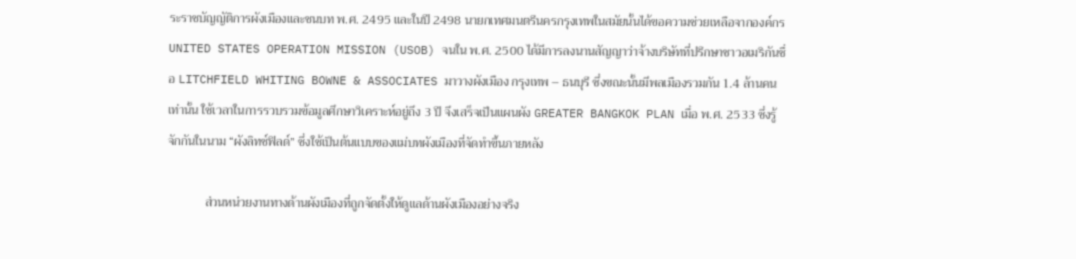ระราชบัญญัติการผังเมืองและชนบท พ.ศ. 2495 และในปี 2498 นายกเทศมนตรีนครกรุงเทพในสมัยนั้นได้ขอความช่วยเหลือจากองค์กร UNITED STATES OPERATION MISSION (USOB) จนใน พ.ศ. 2500 ได้มีการลงนานสัญญาว่าจ้างบริษัทที่ปรึกษาชาวอเมริกันชื่อ LITCHFIELD WHITING BOWNE & ASSOCIATES มาวางผังเมือง กรุงเทพ – ธนบุรี ซึ่งขณะนั้นมีพลเมืองรวมกัน 1.4 ล้านคนเท่านั้น ใช้เวลาในการรวบรวมข้อมูลศึกษาวิเคราะห์อยู่ถึง 3 ปี จึงเสร็จเป็นแผนผัง GREATER BANGKOK PLAN เมื่อ พ.ศ. 2533 ซึ่งรู้จักกันในนาม “ผังลิทช์ฟิลด์” ซึ่งใช้เป็นต้นแบบของแม่บทผังเมืองที่จัดทำขึ้นภายหลัง

            ส่วนหน่วยงานทางด้านผังเมืองที่ถูกจัดตั้งให้ดูแลด้านผังเมืองอย่างจริง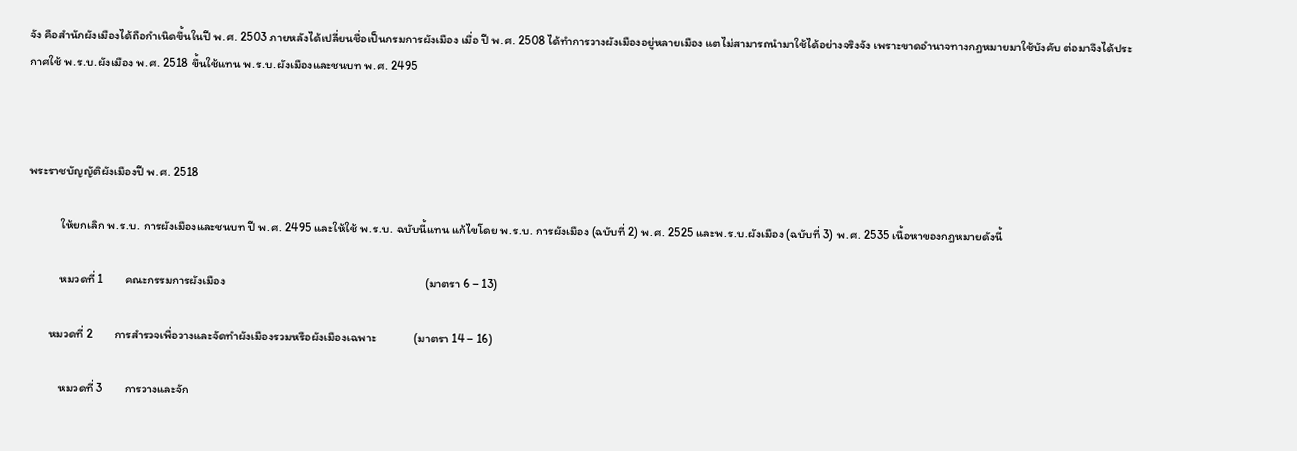จัง คือสำนักผังเมืองได้ถือกำเนิดขึ้นในปี พ.ศ. 2503 ภายหลังได้เปลี่ยนชื่อเป็นกรมการผังเมือง เมื่อ ปี พ.ศ. 2508 ได้ทำการวางผังเมืองอยู่หลายเมือง แตไม่สามารถนำมาใช้ได้อย่างจริงจัง เพราะขาดอำนาจทางกฎหมายมาใช้บังคับ ต่อมาจึงได้ประกาศใช้ พ.ร.บ.ผังเมือง พ.ศ. 2518 ขึ้นใช้แทน พ.ร.บ.ผังเมืองและชนบท พ.ศ. 2495



พระราชบัญญัติผังเมืองปี พ.ศ. 2518

            ให้ยกเลิก พ.ร.บ. การผังเมืองและชนบท ปี พ.ศ. 2495 และให้ใช้ พ.ร.บ. ฉบับนี้แทน แก้ไขโดย พ.ร.บ. การผังเมือง (ฉบับที่ 2) พ.ศ. 2525 และพ.ร.บ.ผังเมือง (ฉบับที่ 3) พ.ศ. 2535 เนื้อหาของกฎหมายดังนี้

            หมวดที่ 1        คณะกรรมการผังเมือง                                                                          (มาตรา 6 – 13)

        หมวดที่ 2        การสำรวจเพื่อวางและจัดทำผังเมืองรวมหรือผังเมืองเฉพาะ              (มาตรา 14 – 16)

            หมวดที่ 3        การวางและจัก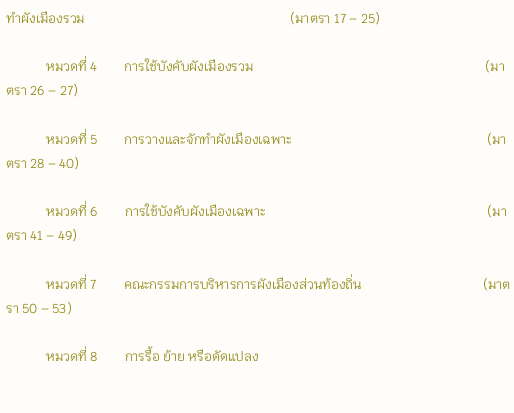ทำผังเมืองรวม                                                             (มาตรา 17 – 25)

            หมวดที่ 4        การใช้บังคับผังเมืองรวม                                                                     (มาตรา 26 – 27)

            หมวดที่ 5        การวางและจักทำผังเมืองเฉพาะ                                                          (มาตรา 28 – 40)

            หมวดที่ 6        การใช้บังคับผังเมืองเฉพาะ                                                                  (มาตรา 41 – 49)

            หมวดที่ 7        คณะกรรมการบริหารการผังเมืองส่วนท้องถิ่น                                    (มาตรา 50 – 53)

            หมวดที่ 8        การรื้อ ย้าย หรือดัดแปลง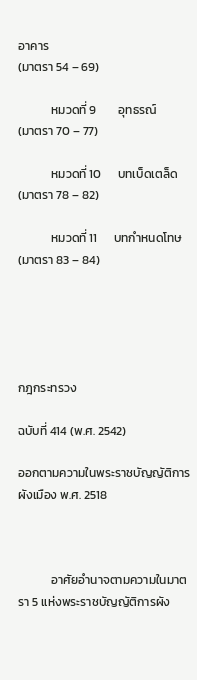อาคาร                                                          (มาตรา 54 – 69)

            หมวดที่ 9        อุทธรณ์                                                                                                (มาตรา 70 – 77)

            หมวดที่ 10      บทเบ็ดเตล็ด                                                                                        (มาตรา 78 – 82)

            หมวดที่ 11      บทกำหนดโทษ                                                                                    (มาตรา 83 – 84)





กฎกระทรวง

ฉบับที่ 414 (พ.ศ. 2542)

ออกตามความในพระราชบัญญัติการผังเมือง พ.ศ. 2518



            อาศัยอำนาจตามความในมาตรา 5 แห่งพระราชบัญญัติการผัง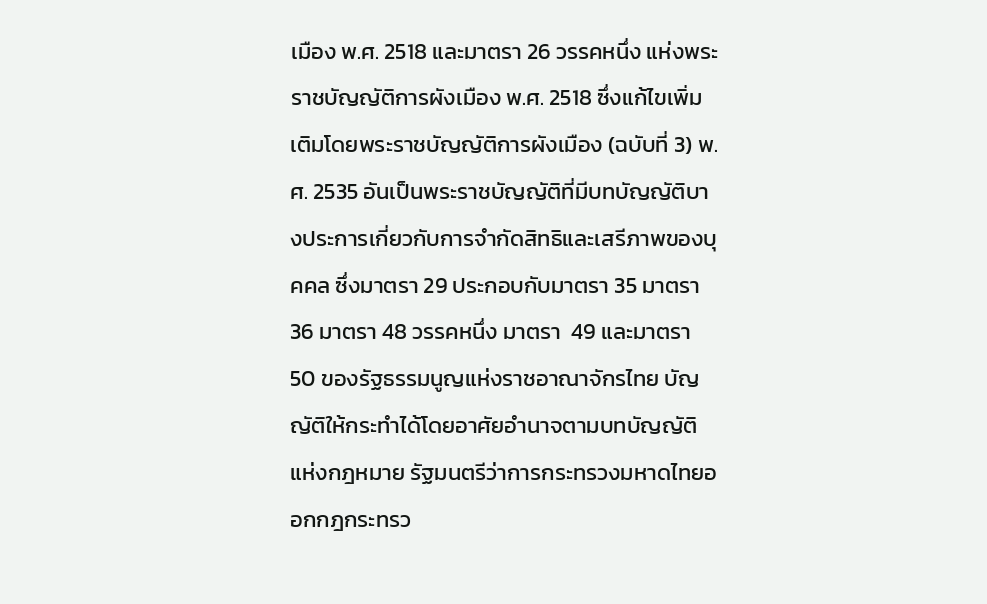เมือง พ.ศ. 2518 และมาตรา 26 วรรคหนึ่ง แห่งพระราชบัญญัติการผังเมือง พ.ศ. 2518 ซึ่งแก้ไขเพิ่มเติมโดยพระราชบัญญัติการผังเมือง (ฉบับที่ 3) พ.ศ. 2535 อันเป็นพระราชบัญญัติที่มีบทบัญญัติบางประการเกี่ยวกับการจำกัดสิทธิและเสรีภาพของบุคคล ซึ่งมาตรา 29 ประกอบกับมาตรา 35 มาตรา 36 มาตรา 48 วรรคหนึ่ง มาตรา  49 และมาตรา 50 ของรัฐธรรมนูญแห่งราชอาณาจักรไทย บัญญัติให้กระทำได้โดยอาศัยอำนาจตามบทบัญญัติแห่งกฎหมาย รัฐมนตรีว่าการกระทรวงมหาดไทยออกกฎกระทรว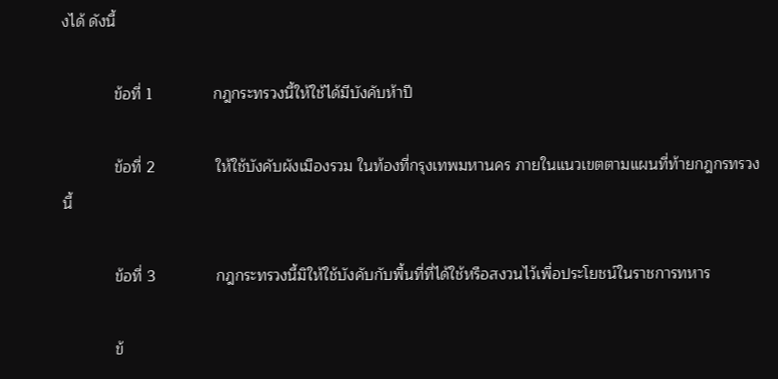งได้ ดังนี้

            ข้อที่ 1              กฎกระทรวงนี้ให้ใช้ได้มีบังคับห้าปี

            ข้อที่ 2              ให้ใช้บังคับผังเมืองรวม ในท้องที่กรุงเทพมหานคร ภายในแนวเขตตามแผนที่ท้ายกฎกรทรวงนี้

            ข้อที่ 3              กฎกระทรวงนี้มิให้ใช้บังคับกับพื้นที่ที่ได้ใช้หรือสงวนไว้เพื่อประโยชน์ในราชการทหาร

            ข้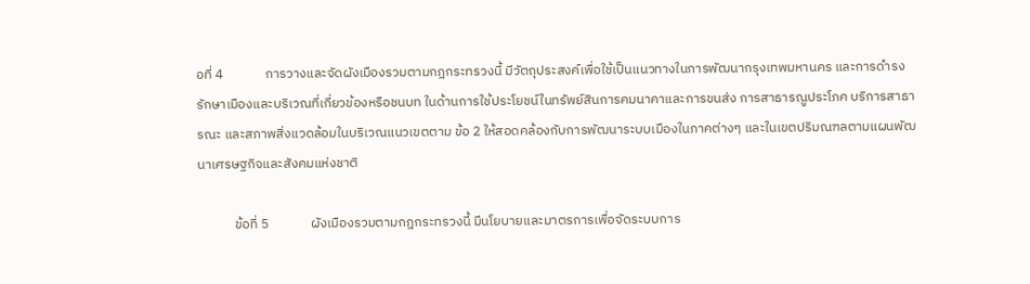อที่ 4              การวางและจัดผังเมืองรวมตามกฎกระทรวงนี้ มีวัตถุประสงค์เพื่อใช้เป็นแนวทางในการพัฒนากรุงเทพมหานคร และการดำรงรักษาเมืองและบริเวณที่เกี่ยวข้องหรือชนบท ในด้านการใช้ประโยชน์ในทรัพย์สินการคมนาคาและการขนส่ง การสาธารณูประโภค บริการสาธารณะ และสภาพสิ่งแวดล้อมในบริเวณแนวเขตตาม ข้อ 2 ให้สอดคล้องกับการพัฒนาระบบเมืองในภาคต่างๆ และในเขตปริมณฑลตามแผนพัฒนาเศรษฐกิจและสังคมแห่งชาติ

            ข้อที่ 5              ผังเมืองรวมตามกฎกระทรวงนี้ มีนโยบายและมาตรการเพื่อจัดระบบการ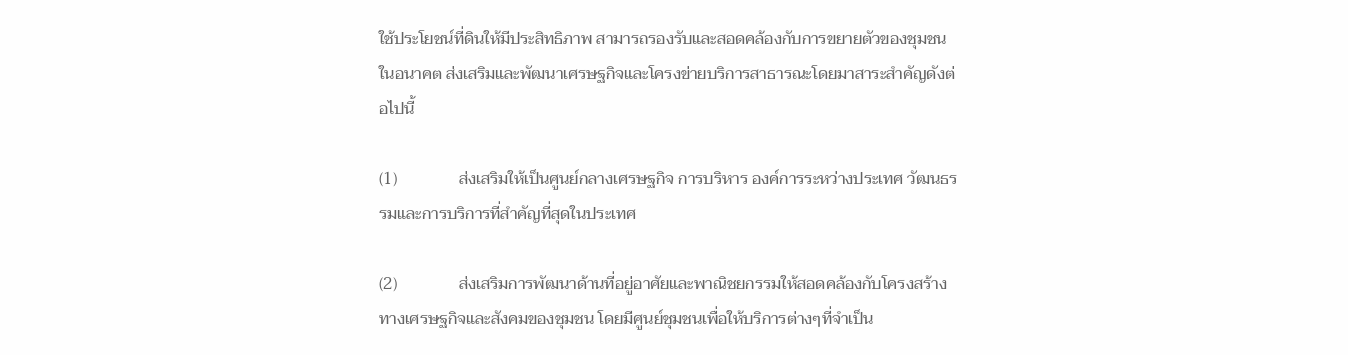ใช้ประโยชน์ที่ดินให้มีประสิทธิภาพ สามารถรองรับและสอดคล้องกับการขยายตัวของชุมชนในอนาคต ส่งเสริมและพัฒนาเศรษฐกิจและโครงข่ายบริการสาธารณะโดยมาสาระสำคัญดังต่อไปนี้

(1)               ส่งเสริมให้เป็นศูนย์กลางเศรษฐกิจ การบริหาร องค์การระหว่างประเทศ วัฒนธรรมและการบริการที่สำคัญที่สุดในประเทศ

(2)               ส่งเสริมการพัฒนาด้านที่อยู่อาศัยและพาณิชยกรรมให้สอดคล้องกับโครงสร้างทางเศรษฐกิจและสังคมของชุมชน โดยมีศูนย์ชุมชนเพื่อให้บริการต่างๆที่จำเป็น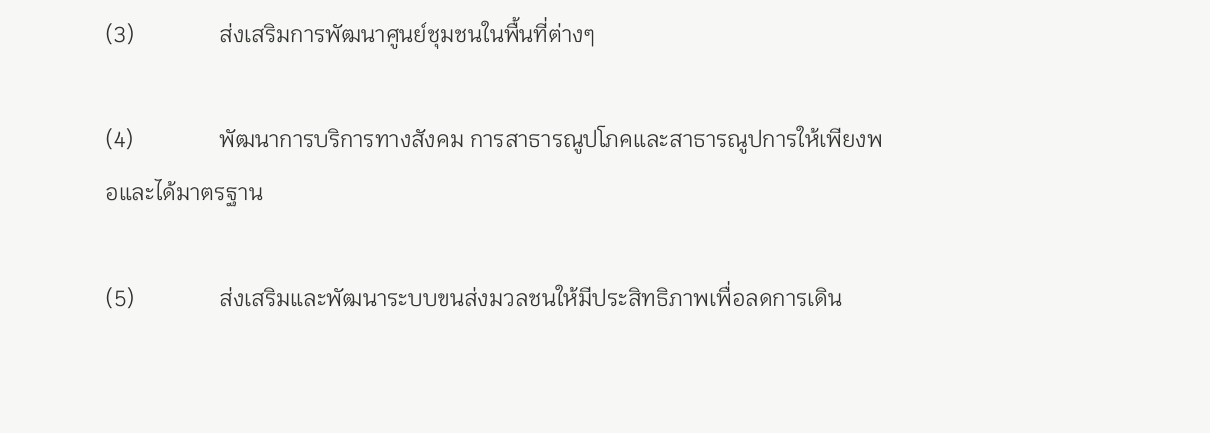(3)               ส่งเสริมการพัฒนาศูนย์ชุมชนในพื้นที่ต่างๆ

(4)               พัฒนาการบริการทางสังคม การสาธารณูปโภคและสาธารณูปการให้เพียงพอและได้มาตรฐาน

(5)               ส่งเสริมและพัฒนาระบบขนส่งมวลชนให้มีประสิทธิภาพเพื่อลดการเดิน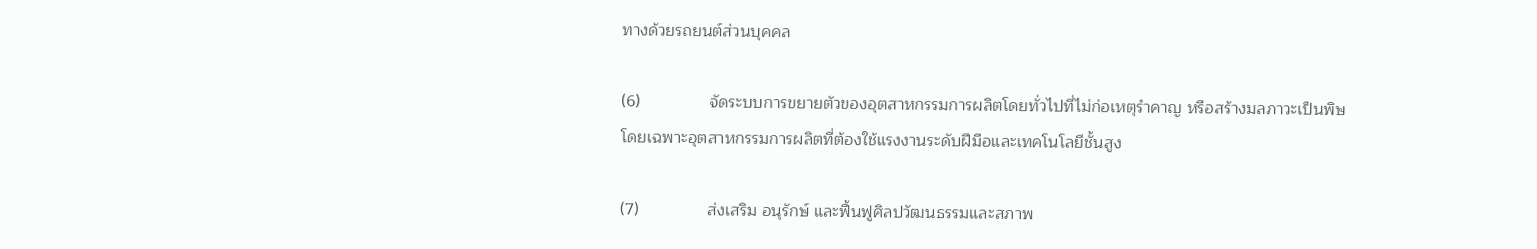ทางด้วยรถยนต์ส่วนบุคคล

(6)               จัดระบบการขยายตัวของอุตสาหกรรมการผลิตโดยทั่วไปที่ไม่ก่อเหตุรำคาญ หรือสร้างมลภาวะเป็นพิษ โดยเฉพาะอุตสาหกรรมการผลิตที่ต้องใช้แรงงานระดับฝีมือและเทคโนโลยีชั้นสูง

(7)               ส่งเสริม อนุรักษ์ และฟื้นฟูศิลปวัฒนธรรมและสภาพ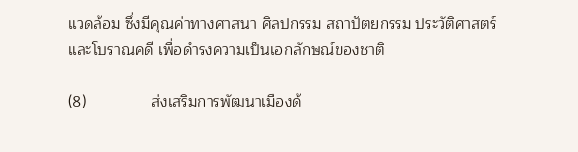แวดล้อม ซึ่งมีคุณค่าทางศาสนา ศิลปกรรม สถาปัตยกรรม ประวัติศาสตร์ และโบราณคดี เพื่อดำรงความเป็นเอกลักษณ์ของชาติ

(8)               ส่งเสริมการพัฒนาเมืองด้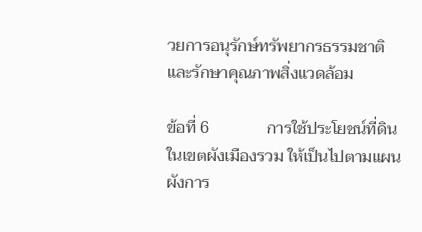วยการอนุรักษ์ทรัพยากรธรรมชาติและรักษาคุณภาพสิ่งแวดล้อม

ข้อที่ 6              การใช้ประโยชน์ที่ดินในเขตผังเมืองรวม ให้เป็นไปตามแผนผังการ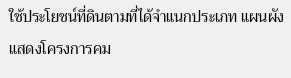ใช้ประโยชน์ที่ดินตามที่ได้จำแนกประเภท แผนผังแสดงโครงการคม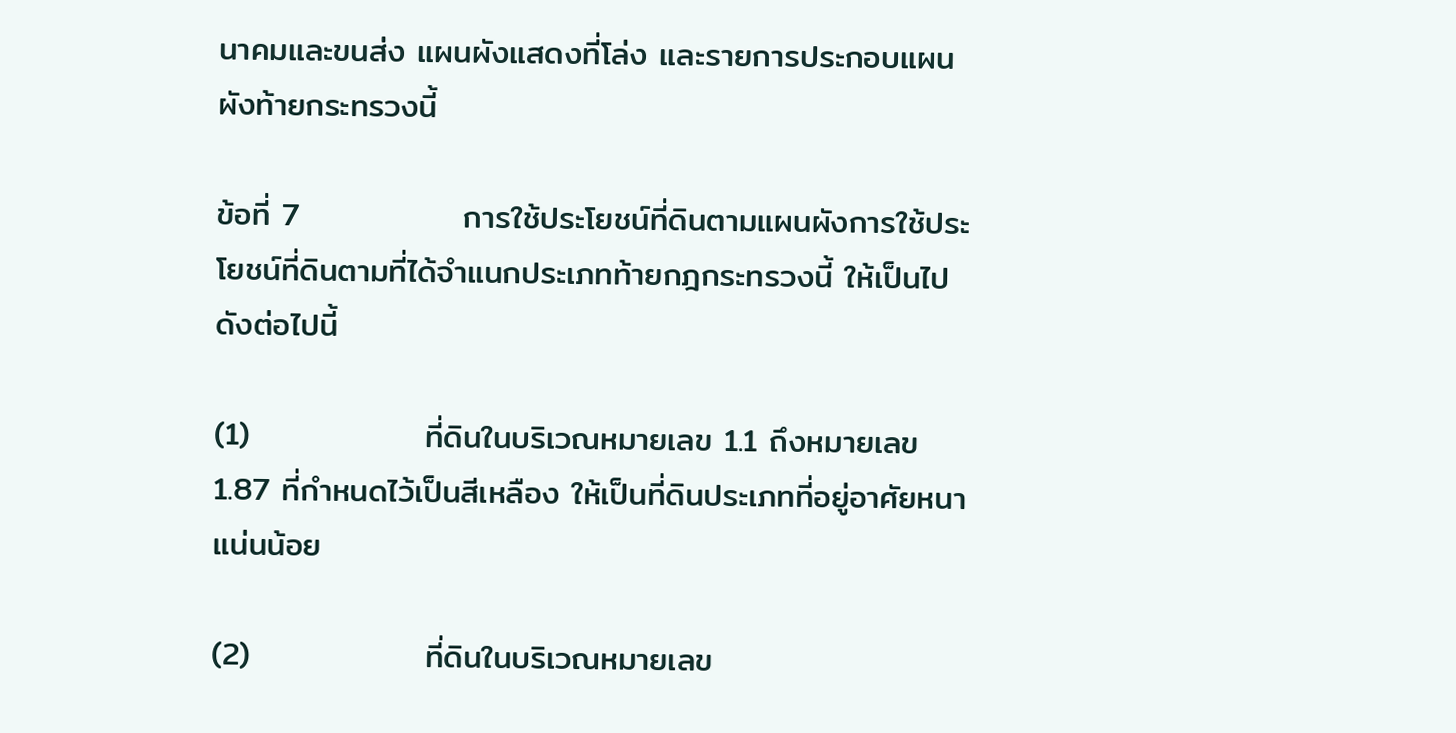นาคมและขนส่ง แผนผังแสดงที่โล่ง และรายการประกอบแผนผังท้ายกระทรวงนี้

ข้อที่ 7              การใช้ประโยชน์ที่ดินตามแผนผังการใช้ประโยชน์ที่ดินตามที่ได้จำแนกประเภทท้ายกฎกระทรวงนี้ ให้เป็นไปดังต่อไปนี้

(1)               ที่ดินในบริเวณหมายเลข 1.1 ถึงหมายเลข 1.87 ที่กำหนดไว้เป็นสีเหลือง ให้เป็นที่ดินประเภทที่อยู่อาศัยหนาแน่นน้อย

(2)               ที่ดินในบริเวณหมายเลข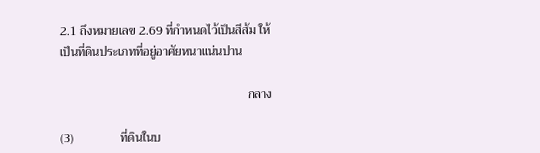2.1 ถึงหมายเลข 2.69 ที่กำหนดไว้เป็นสีส้ม ให้เป็นที่ดินประเภทที่อยู่อาศัยหนาแน่นปาน

                                                            กลาง

(3)               ที่ดินในบ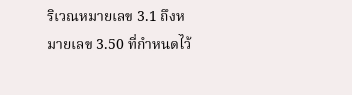ริเวณหมายเลข 3.1 ถึงหมายเลข 3.50 ที่กำหนดไว้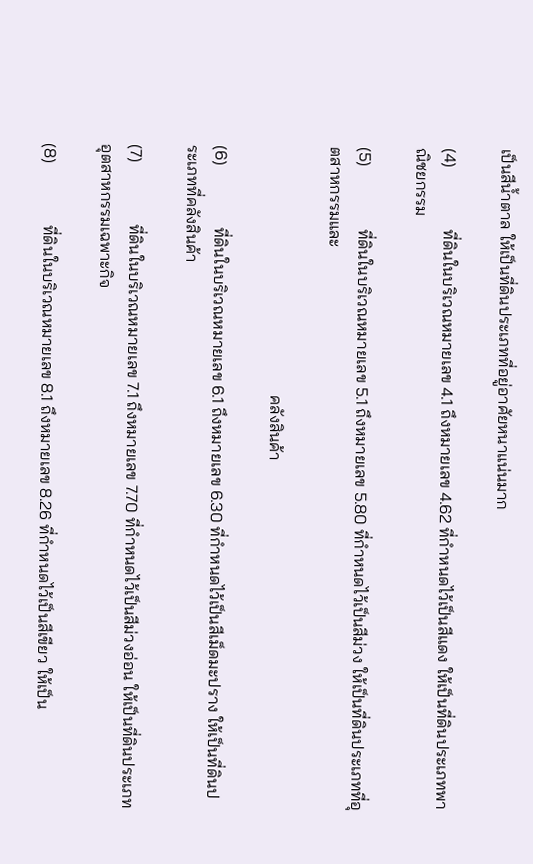เป็นสีน้ำตาล ให้เป็นที่ดินประเภทที่อยู่อาศัยหนาแน่นมาก

(4)               ที่ดินในบริเวณหมายเลข 4.1 ถึงหมายเลข 4.62 ที่กำหนดไว้เป็นสีแดง ให้เป็นที่ดินประเภทพาณิชยกรรม

(5)               ที่ดินในบริเวณหมายเลข 5.1 ถึงหมายเลข 5.80 ที่กำหนดไว้เป็นสีม่วง ให้เป็นที่ดินประเภทที่อุตสาหกรรมและ

                                                            คลังสินค้า

(6)               ที่ดินในบริเวณหมายเลข 6.1 ถึงหมายเลข 6.30 ที่กำหนดไว้เป็นสีเม็ดมะปราง ให้เป็นที่ดินประเภทที่คลังสินค้า

(7)               ที่ดินในบริเวณหมายเลข 7.1 ถึงหมายเลข 7.70 ที่กำหนดไว้เป็นสีม่วงอ่อน ให้เป็นที่ดินประเภทอุตสาหกรรมเฉพาะกิจ

(8)               ที่ดินในบริเวณหมายเลข 8.1 ถึงหมายเลข 8.26 ที่กำหนดไว้เป็นสีเขียว ให้เป็น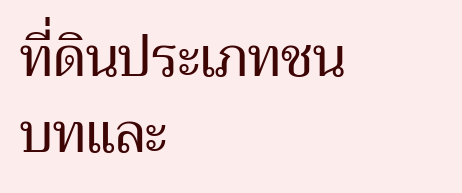ที่ดินประเภทชนบทและ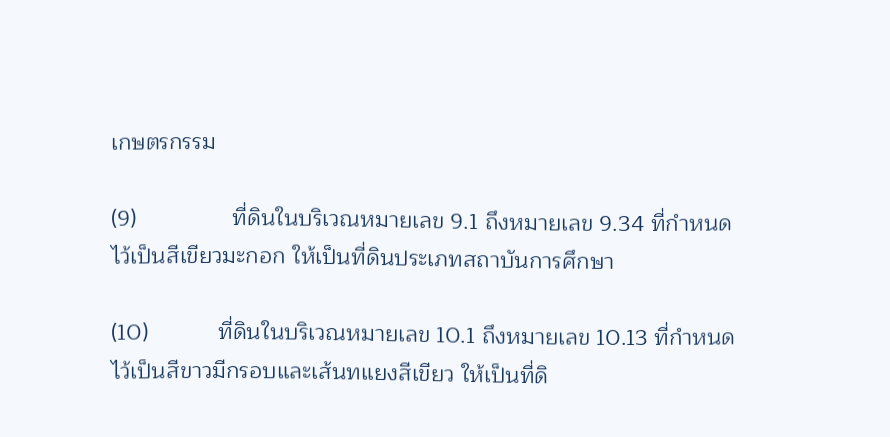เกษตรกรรม

(9)               ที่ดินในบริเวณหมายเลข 9.1 ถึงหมายเลข 9.34 ที่กำหนดไว้เป็นสีเขียวมะกอก ให้เป็นที่ดินประเภทสถาบันการศึกษา

(10)           ที่ดินในบริเวณหมายเลข 10.1 ถึงหมายเลข 10.13 ที่กำหนดไว้เป็นสีขาวมีกรอบและเส้นทแยงสีเขียว ให้เป็นที่ดิ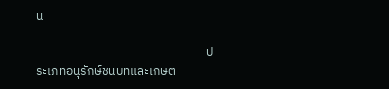น

                                                            ประเภทอนุรักษ์ชนบทและเกษต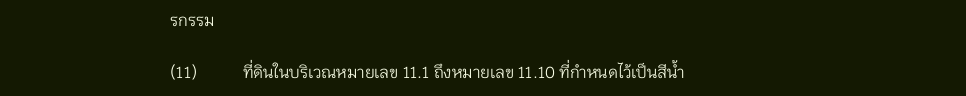รกรรม

(11)           ที่ดินในบริเวณหมายเลข 11.1 ถึงหมายเลข 11.10 ที่กำหนดไว้เป็นสีน้ำ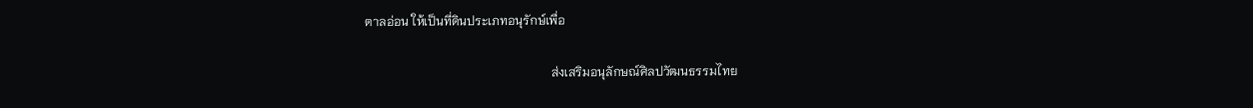ตาลอ่อน ให้เป็นที่ดินประเภทอนุรักษ์เพื่อ

                                                            ส่งเสริมอนุลักษณ์ศิลปวัฒนธรรมไทย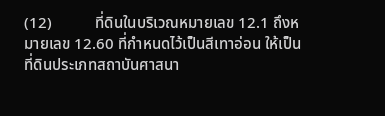(12)           ที่ดินในบริเวณหมายเลข 12.1 ถึงหมายเลข 12.60 ที่กำหนดไว้เป็นสีเทาอ่อน ให้เป็นที่ดินประเภทสถาบันศาสนา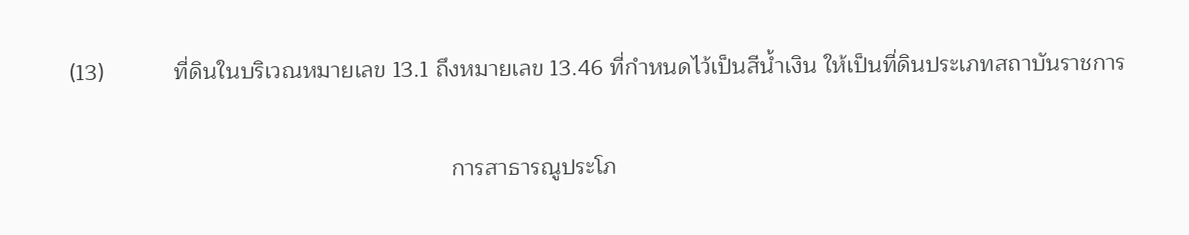(13)           ที่ดินในบริเวณหมายเลข 13.1 ถึงหมายเลข 13.46 ที่กำหนดไว้เป็นสีน้ำเงิน ให้เป็นที่ดินประเภทสถาบันราชการ

                                                            การสาธารณูประโภ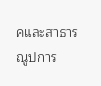คและสาธารณูปการ